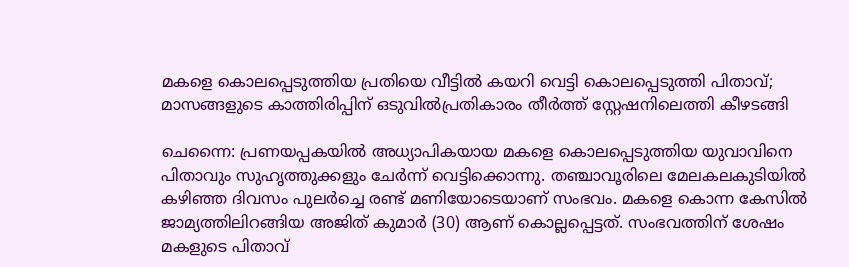മകളെ കൊലപ്പെടുത്തിയ പ്രതിയെ വീട്ടിൽ കയറി വെട്ടി കൊലപ്പെടുത്തി പിതാവ്; മാസങ്ങളുടെ കാത്തിരിപ്പിന് ഒടുവിൽപ്രതികാരം തീർത്ത് സ്റ്റേഷനിലെത്തി കീഴടങ്ങി

ചെന്നൈ: പ്രണയപ്പകയിൽ അധ്യാപികയായ മകളെ കൊലപ്പെടുത്തിയ യുവാവിനെ പിതാവും സുഹൃത്തുക്കളും ചേർന്ന് വെട്ടിക്കൊന്നു. തഞ്ചാവൂരിലെ മേലകലകുടിയിൽ കഴിഞ്ഞ ദിവസം പുലർച്ചെ രണ്ട് മണിയോടെയാണ് സംഭവം. മകളെ കൊന്ന കേസിൽ ജാമ്യത്തിലിറങ്ങിയ അജിത് കുമാർ (30) ആണ് കൊല്ലപ്പെട്ടത്. സംഭവത്തിന് ശേഷം മകളുടെ പിതാവ്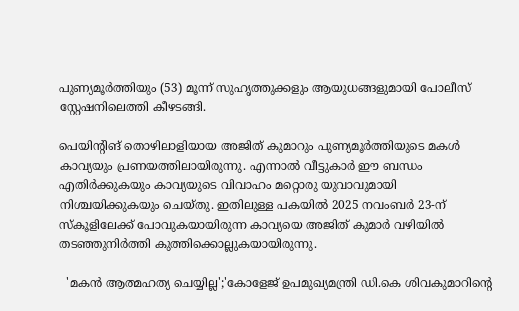പുണ്യമൂർത്തിയും (53) മൂന്ന് സുഹൃത്തുക്കളും ആയുധങ്ങളുമായി പോലീസ് സ്റ്റേഷനിലെത്തി കീഴടങ്ങി.

പെയിന്റിങ് തൊഴിലാളിയായ അജിത് കുമാറും പുണ്യമൂർത്തിയുടെ മകൾ കാവ്യയും പ്രണയത്തിലായിരുന്നു. എന്നാൽ വീട്ടുകാർ ഈ ബന്ധം എതിർക്കുകയും കാവ്യയുടെ വിവാഹം മറ്റൊരു യുവാവുമായി നിശ്ചയിക്കുകയും ചെയ്തു. ഇതിലുള്ള പകയിൽ 2025 നവംബർ 23-ന് സ്കൂളിലേക്ക് പോവുകയായിരുന്ന കാവ്യയെ അജിത് കുമാർ വഴിയിൽ തടഞ്ഞുനിർത്തി കുത്തിക്കൊല്ലുകയായിരുന്നു.

  'മകൻ ആത്മഹത്യ ചെയ്യില്ല';'കോളേജ് ഉപമുഖ്യമന്ത്രി ഡി.കെ ശിവകുമാറിന്റെ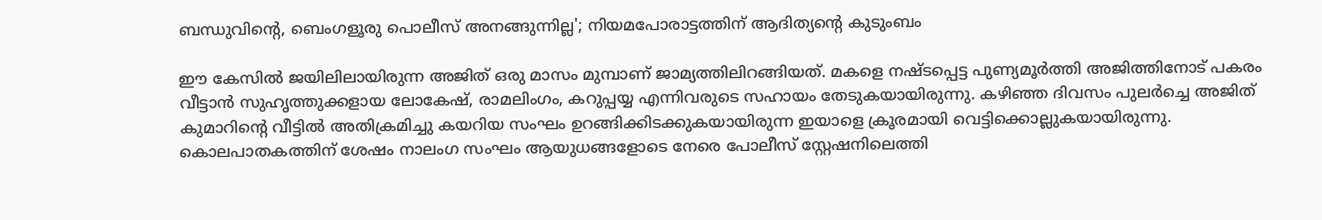ബന്ധുവിൻ്റെ, ബെംഗളൂരു പൊലീസ് അനങ്ങുന്നില്ല'; നിയമപോരാട്ടത്തിന് ആദിത്യന്റെ കുടുംബം

ഈ കേസിൽ ജയിലിലായിരുന്ന അജിത് ഒരു മാസം മുമ്പാണ് ജാമ്യത്തിലിറങ്ങിയത്. മകളെ നഷ്ടപ്പെട്ട പുണ്യമൂർത്തി അജിത്തിനോട് പകരം വീട്ടാൻ സുഹൃത്തുക്കളായ ലോകേഷ്, രാമലിംഗം, കറുപ്പയ്യ എന്നിവരുടെ സഹായം തേടുകയായിരുന്നു. കഴിഞ്ഞ ദിവസം പുലർച്ചെ അജിത് കുമാറിന്റെ വീട്ടിൽ അതിക്രമിച്ചു കയറിയ സംഘം ഉറങ്ങിക്കിടക്കുകയായിരുന്ന ഇയാളെ ക്രൂരമായി വെട്ടിക്കൊല്ലുകയായിരുന്നു. കൊലപാതകത്തിന് ശേഷം നാലംഗ സംഘം ആയുധങ്ങളോടെ നേരെ പോലീസ് സ്റ്റേഷനിലെത്തി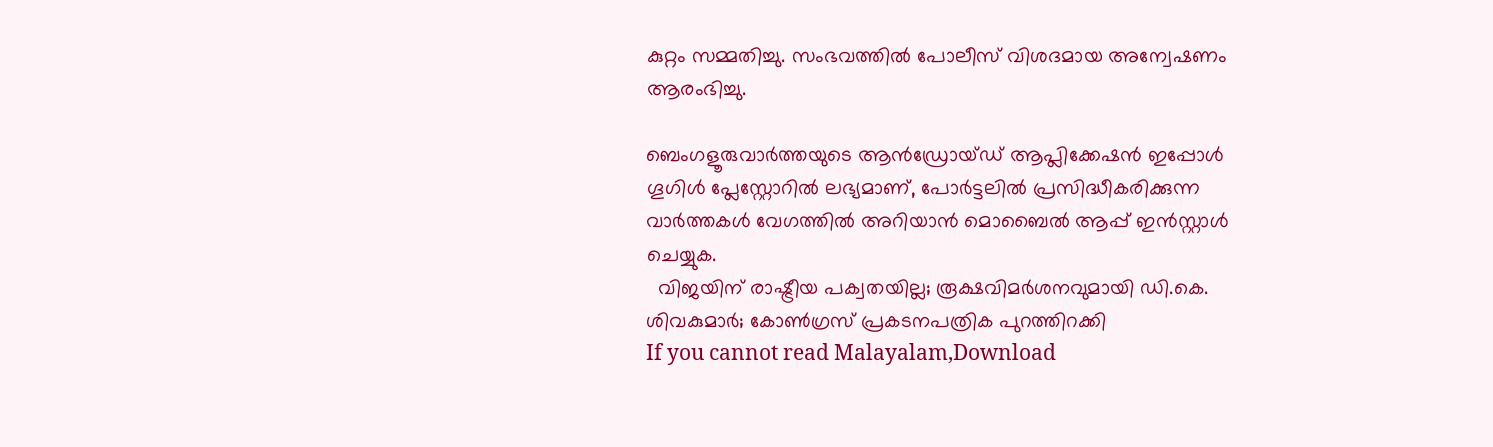കുറ്റം സമ്മതിച്ചു. സംഭവത്തിൽ പോലീസ് വിശദമായ അന്വേഷണം ആരംഭിച്ചു.

ബെംഗളൂരുവാർത്തയുടെ ആൻഡ്രോയ്ഡ് ആപ്ലിക്കേഷൻ ഇപ്പോൾ ഗൂഗിൾ പ്ലേസ്റ്റോറിൽ ലഭ്യമാണ്, പോർട്ടലിൽ പ്രസിദ്ധീകരിക്കുന്ന വാർത്തകൾ വേഗത്തിൽ അറിയാൻ മൊബൈൽ ആപ്പ് ഇൻസ്റ്റാൾ ചെയ്യുക.
  വിജയിന് രാഷ്ട്രീയ പക്വതയില്ല; രൂക്ഷവിമർശനവുമായി ഡി.കെ. ശിവകുമാർ; കോൺഗ്രസ് പ്രകടനപത്രിക പുറത്തിറക്കി
If you cannot read Malayalam,Download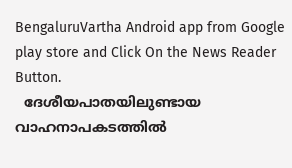BengaluruVartha Android app from Google play store and Click On the News Reader Button.
  ദേശീയപാതയിലുണ്ടായ വാഹനാപകടത്തിൽ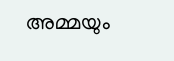അമ്മയും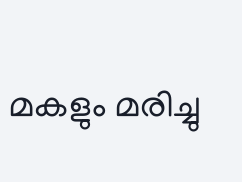മകളും മരിച്ചു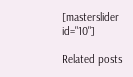[masterslider id="10"]

Related posts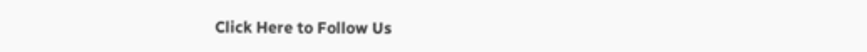Click Here to Follow Us